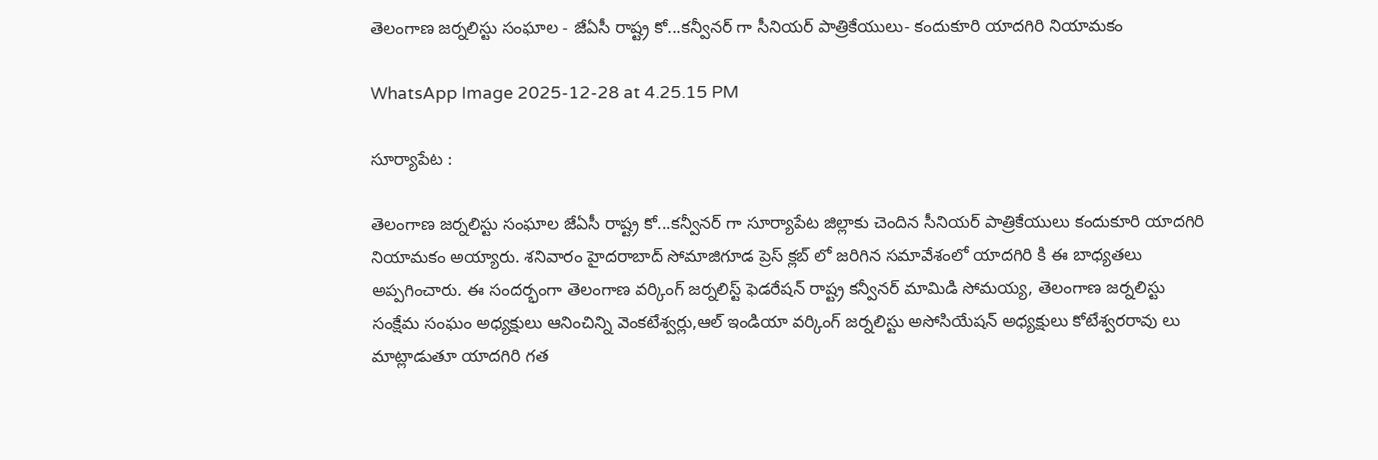తెలంగాణ జర్నలిస్టు సంఘాల - జేఏసీ రాష్ట్ర కో...కన్వీనర్ గా సీనియర్ పాత్రికేయులు- కందుకూరి యాదగిరి నియామకం

WhatsApp Image 2025-12-28 at 4.25.15 PM

సూర్యాపేట :

తెలంగాణ జర్నలిస్టు సంఘాల జేఏసీ రాష్ట్ర కో...కన్వీనర్ గా సూర్యాపేట జిల్లాకు చెందిన సీనియర్ పాత్రికేయులు కందుకూరి యాదగిరి నియామకం అయ్యారు. శనివారం హైదరాబాద్ సోమాజిగూడ ప్రెస్ క్లబ్ లో జరిగిన సమావేశంలో యాదగిరి కి ఈ బాధ్యతలు అప్పగించారు. ఈ సందర్భంగా తెలంగాణ వర్కింగ్ జర్నలిస్ట్ ఫెడరేషన్ రాష్ట్ర కన్వీనర్ మామిడి సోమయ్య, తెలంగాణ జర్నలిస్టు సంక్షేమ సంఘం అధ్యక్షులు ఆనించిన్ని వెంకటేశ్వర్లు,ఆల్ ఇండియా వర్కింగ్ జర్నలిస్టు అసోసియేషన్ అధ్యక్షులు కోటేశ్వరరావు లు మాట్లాడుతూ యాదగిరి గత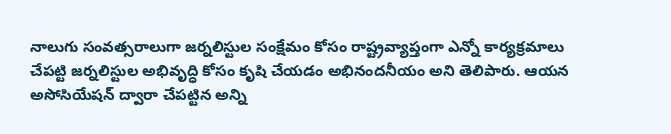నాలుగు సంవత్సరాలుగా జర్నలిస్టుల సంక్షేమం కోసం రాష్ట్రవ్యాప్తంగా ఎన్నో కార్యక్రమాలు చేపట్టి జర్నలిస్టుల అభివృద్ధి కోసం కృషి చేయడం అభినందనీయం అని తెలిపారు. ఆయన అసోసియేషన్ ద్వారా చేపట్టిన అన్ని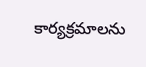కార్యక్రమాలను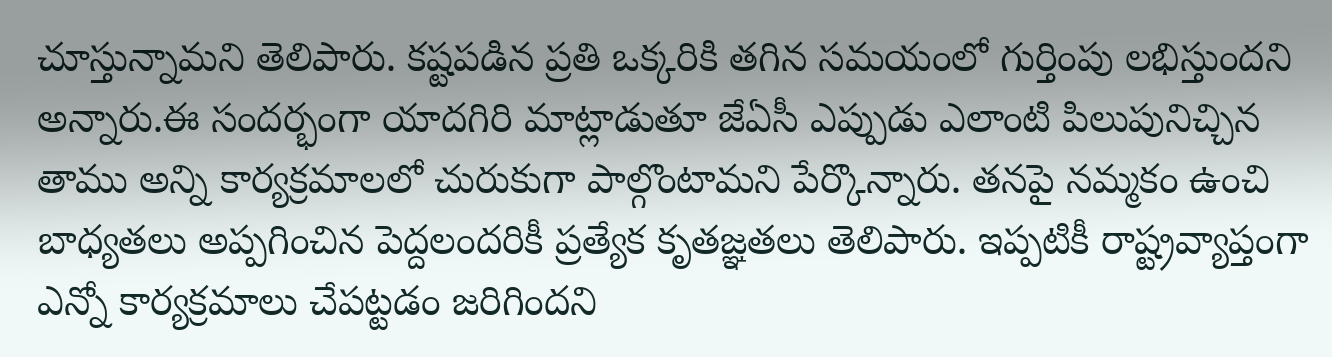చూస్తున్నామని తెలిపారు. కష్టపడిన ప్రతి ఒక్కరికి తగిన సమయంలో గుర్తింపు లభిస్తుందని అన్నారు.ఈ సందర్భంగా యాదగిరి మాట్లాడుతూ జేఏసీ ఎప్పుడు ఎలాంటి పిలుపునిచ్చిన తాము అన్ని కార్యక్రమాలలో చురుకుగా పాల్గొంటామని పేర్కొన్నారు. తనపై నమ్మకం ఉంచి బాధ్యతలు అప్పగించిన పెద్దలందరికీ ప్రత్యేక కృతజ్ఞతలు తెలిపారు. ఇప్పటికీ రాష్ట్రవ్యాప్తంగా ఎన్నో కార్యక్రమాలు చేపట్టడం జరిగిందని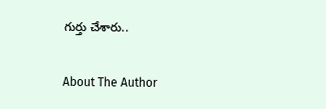గుర్తు చేశారు..

About The Author